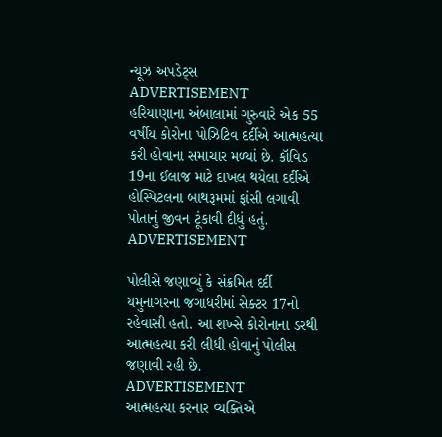ન્યૂઝ અપડેટ્સ
ADVERTISEMENT
હરિયાણાના અંબાલામાં ગુરુવારે એક 55 વર્ષીય કોરોના પોઝિટિવ દર્દીએ આત્મહત્યા કરી હોવાના સમાચાર મળ્યાં છે. કૉવિડ 19ના ઈલાજ માટે દાખલ થયેલા દર્દીએ હોસ્પિટલના બાથરૂમમાં ફાંસી લગાવી પોતાનું જીવન ટૂંકાવી દીધું હતું.
ADVERTISEMENT

પોલીસે જણાવ્યું કે સંક્રમિત દર્દી યમુનાગરના જગાધરીમાં સેક્ટર 17નો રહેવાસી હતો. આ શખ્સે કોરોનાના ડરથી આત્મહત્યા કરી લીધી હોવાનું પોલીસ જણાવી રહી છે.
ADVERTISEMENT
આત્મહત્યા કરનાર વ્યક્તિએ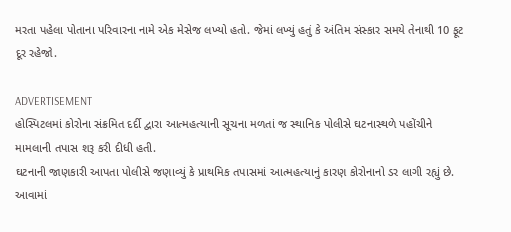મરતા પહેલા પોતાના પરિવારના નામે એક મેસેજ લખ્યો હતો. જેમાં લખ્યું હતું કે અંતિમ સંસ્કાર સમયે તેનાથી 10 ફૂટ દૂર રહેજો.

ADVERTISEMENT
હોસ્પિટલમાં કોરોના સંક્રમિત દર્દી દ્વારા આત્મહત્યાની સૂચના મળતાં જ સ્થાનિક પોલીસે ઘટનાસ્થળે પહોંચીને મામલાની તપાસ શરૂ કરી દીધી હતી.
ઘટનાની જાણકારી આપતા પોલીસે જણાવ્યું કે પ્રાથમિક તપાસમાં આત્મહત્યાનું કારણ કોરોનાનો ડર લાગી રહ્યું છે. આવામાં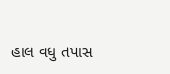હાલ વધુ તપાસ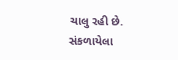ચાલુ રહી છે.
સંકળાયેલા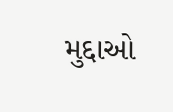મુદ્દાઓ